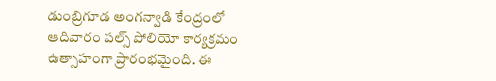డుంబ్రిగూడ అంగన్వాడి కేంద్రంలో ఆదివారం పల్స్ పోలియో కార్యక్రమం ఉత్సాహంగా ప్రారంభమైంది. ఈ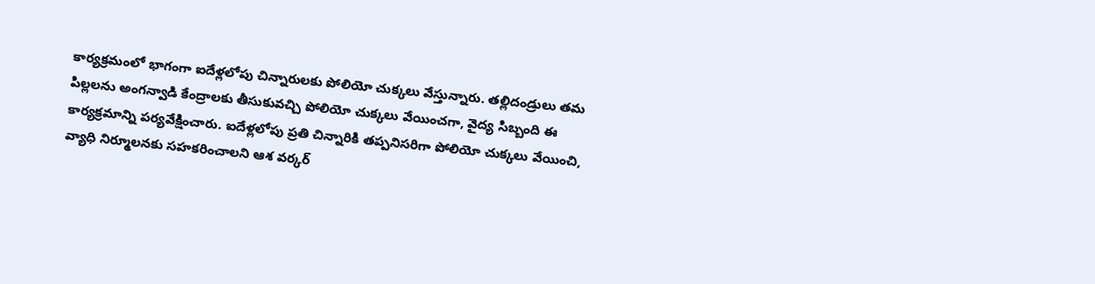కార్యక్రమంలో భాగంగా ఐదేళ్లలోపు చిన్నారులకు పోలియో చుక్కలు వేస్తున్నారు. తల్లిదండ్రులు తమ పిల్లలను అంగన్వాడి కేంద్రాలకు తీసుకువచ్చి పోలియో చుక్కలు వేయించగా, వైద్య సిబ్బంది ఈ కార్యక్రమాన్ని పర్యవేక్షించారు. ఐదేళ్లలోపు ప్రతి చిన్నారికి తప్పనిసరిగా పోలియో చుక్కలు వేయించి, వ్యాధి నిర్మూలనకు సహకరించాలని ఆశ వర్కర్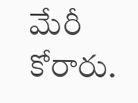మేరీ కోరారు.